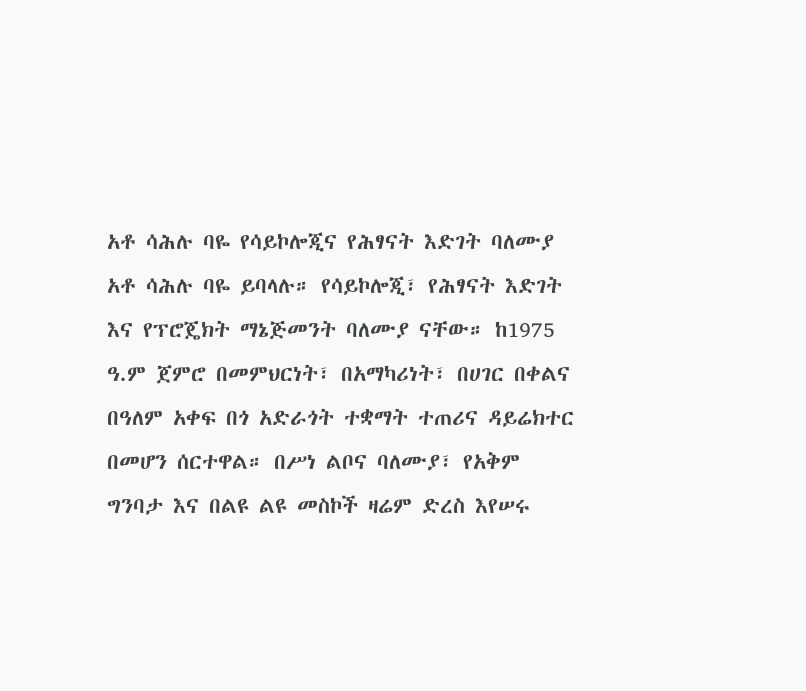አቶ ሳሕሉ ባዬ የሳይኮሎጂና የሕፃናት እድገት ባለሙያ
አቶ ሳሕሉ ባዬ ይባላሉ። የሳይኮሎጂ፣ የሕፃናት እድገት እና የፕሮጄክት ማኔጅመንት ባለሙያ ናቸው። ከ1975 ዓ.ም ጀምሮ በመምህርነት፣ በአማካሪነት፣ በሀገር በቀልና በዓለም አቀፍ በጎ አድራጎት ተቋማት ተጠሪና ዳይሬክተር በመሆን ሰርተዋል። በሥነ ልቦና ባለሙያ፣ የአቅም ግንባታ እና በልዩ ልዩ መስኮች ዛሬም ድረስ እየሠሩ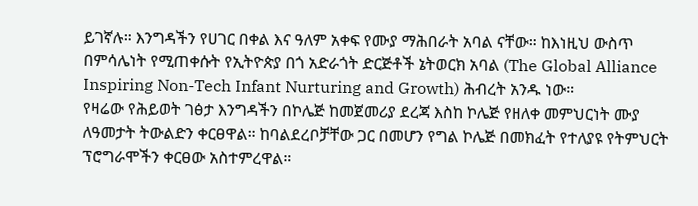ይገኛሉ። እንግዳችን የሀገር በቀል እና ዓለም አቀፍ የሙያ ማሕበራት አባል ናቸው። ከእነዚህ ውስጥ በምሳሌነት የሚጠቀሱት የኢትዮጵያ በጎ አድራጎት ድርጅቶች ኔትወርክ አባል (The Global Alliance Inspiring Non-Tech Infant Nurturing and Growth) ሕብረት አንዱ ነው።
የዛሬው የሕይወት ገፅታ እንግዳችን በኮሌጅ ከመጀመሪያ ደረጃ እስከ ኮሌጅ የዘለቀ መምህርነት ሙያ ለዓመታት ትውልድን ቀርፀዋል። ከባልደረቦቻቸው ጋር በመሆን የግል ኮሌጅ በመክፈት የተለያዩ የትምህርት ፕሮግራሞችን ቀርፀው አስተምረዋል።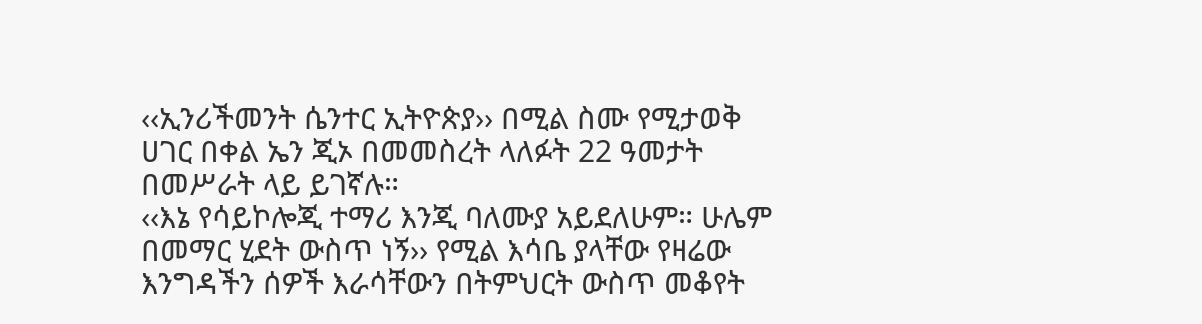‹‹ኢንሪችመንት ሴንተር ኢትዮጵያ›› በሚል ስሙ የሚታወቅ ሀገር በቀል ኤን ጂኦ በመመስረት ላለፉት 22 ዓመታት በመሥራት ላይ ይገኛሉ።
‹‹እኔ የሳይኮሎጂ ተማሪ እንጂ ባለሙያ አይደለሁም። ሁሌም በመማር ሂደት ውስጥ ነኝ›› የሚል እሳቤ ያላቸው የዛሬው እንግዳችን ሰዎች እራሳቸውን በትምህርት ውስጥ መቆየት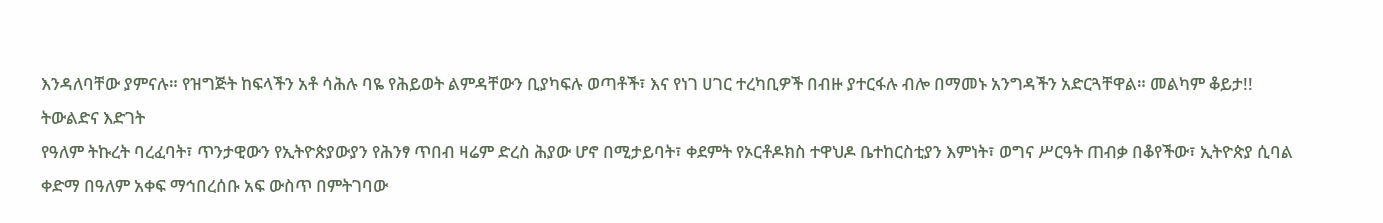እንዳለባቸው ያምናሉ። የዝግጅት ከፍላችን አቶ ሳሕሉ ባዬ የሕይወት ልምዳቸውን ቢያካፍሉ ወጣቶች፣ እና የነገ ሀገር ተረካቢዎች በብዙ ያተርፋሉ ብሎ በማመኑ አንግዳችን አድርጓቸዋል። መልካም ቆይታ!!
ትውልድና እድገት
የዓለም ትኩረት ባረፈባት፣ ጥንታዊውን የኢትዮጵያውያን የሕንፃ ጥበብ ዛሬም ድረስ ሕያው ሆኖ በሚታይባት፣ ቀደምት የኦርቶዶክስ ተዋህዶ ቤተከርስቲያን እምነት፣ ወግና ሥርዓት ጠብቃ በቆየችው፣ ኢትዮጵያ ሲባል ቀድማ በዓለም አቀፍ ማኅበረሰቡ አፍ ውስጥ በምትገባው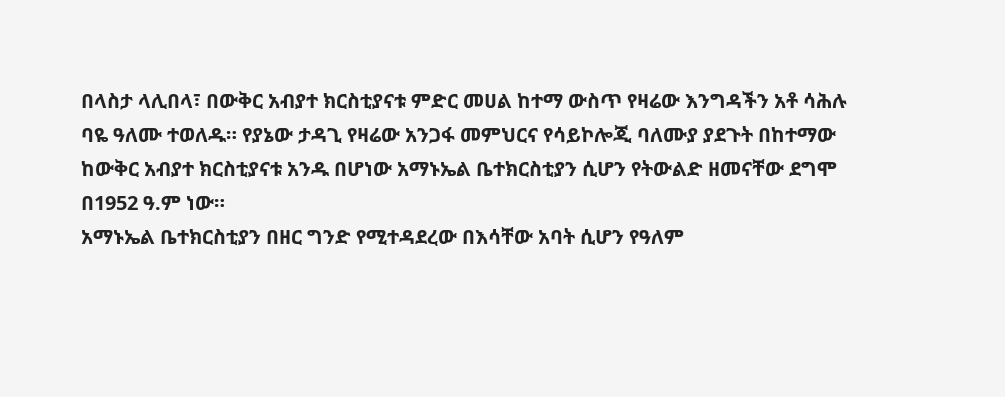በላስታ ላሊበላ፣ በውቅር አብያተ ክርስቲያናቱ ምድር መሀል ከተማ ውስጥ የዛሬው እንግዳችን አቶ ሳሕሉ ባዬ ዓለሙ ተወለዱ። የያኔው ታዳጊ የዛሬው አንጋፋ መምህርና የሳይኮሎጂ ባለሙያ ያደጉት በከተማው ከውቅር አብያተ ክርስቲያናቱ አንዱ በሆነው አማኑኤል ቤተክርስቲያን ሲሆን የትውልድ ዘመናቸው ደግሞ በ1952 ዓ.ም ነው።
አማኑኤል ቤተክርስቲያን በዘር ግንድ የሚተዳደረው በእሳቸው አባት ሲሆን የዓለም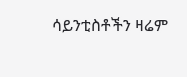ሳይንቲስቶችን ዛሬም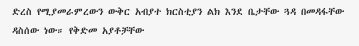ድረስ የሚያመራምረውን ውቅር አብያተ ክርስቲያን ልክ እንደ ቤታቸው ጓዳ በመዳፋቸው ዳስሰው ነው። የቅድመ አያቶቻቸው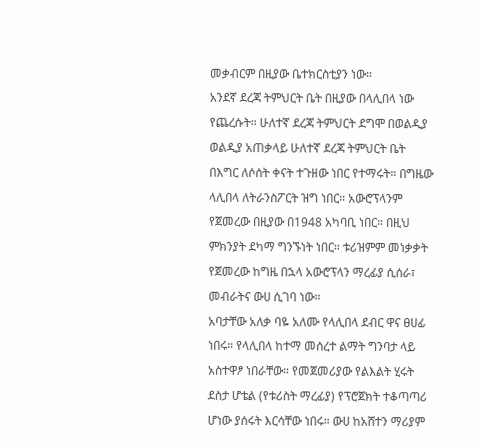መቃብርም በዚያው ቤተክርስቲያን ነው።
አንደኛ ደረጃ ትምህርት ቤት በዚያው በላሊበላ ነው የጨረሱት። ሁለተኛ ደረጃ ትምህርት ደግሞ በወልዲያ ወልዲያ አጠቃላይ ሁለተኛ ደረጃ ትምህርት ቤት በእግር ለሶሰት ቀናት ተጉዘው ነበር የተማሩት። በግዜው ላሊበላ ለትራንስፖርት ዝግ ነበር። አውሮፕላንም የጀመረው በዚያው በ1948 አካባቢ ነበር። በዚህ ምክንያት ደካማ ግንኙነት ነበር። ቱሪዝምም መነቃቃት የጀመረው ከግዜ በኋላ አውሮፕላን ማረፊያ ሲሰራ፣ መብራትና ውሀ ሲገባ ነው።
አባታቸው አለቃ ባዬ አለሙ የላሊበላ ደብር ዋና ፀሀፊ ነበሩ። የላሊበላ ከተማ መሰረተ ልማት ግንባታ ላይ አስተዋፆ ነበራቸው። የመጀመሪያው የልእልት ሂሩት ደስታ ሆቴል (የቱሪስት ማረፊያ) የፕሮጀክት ተቆጣጣሪ ሆነው ያሰሩት እርሳቸው ነበሩ። ውሀ ከአሸተን ማሪያም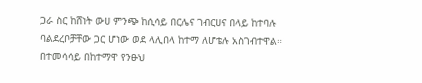ጋራ ስር ከሸነት ውሀ ምንጭ ከሲሳይ በርሌና ገብርሀና በላይ ከተባሉ ባልደረቦቻቸው ጋር ሆነው ወደ ላሊበላ ከተማ ለሆቴሉ አስገብተዋል። በተመሳሳይ በከተማዋ የንፁህ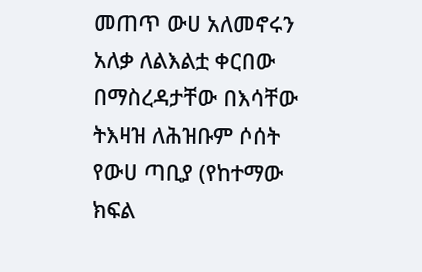መጠጥ ውሀ አለመኖሩን አለቃ ለልእልቷ ቀርበው በማስረዳታቸው በእሳቸው ትእዛዝ ለሕዝቡም ሶሰት የውሀ ጣቢያ (የከተማው ክፍል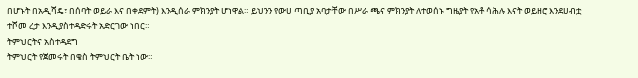በሆኑት በአዲሻዴ፣ በሰባት ወይራ እና በቀደምት) እንዲሰራ ምክንያት ሆነዋል። ይህንን የውሀ ጣቢያ አባታቸው በሥራ ጫና ምክንያት ለተወሰኑ ግዜያት የአቶ ሳሕሉ እናት ወይዘሮ እንደሀብቷ ተሾመ ረታ እንዲያስተዳድሩት አድርገው ነበር።
ትምህርትና አስተዳደግ
ትምህርት የጀመሩት በቄስ ትምህርት ቤት ነው።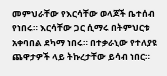መምህራቸው የእርሳቸው ወላጆች ቤተሰብ የነበሩ። እርሳቸው ጋር ሲማሩ በትምህርቱ አቀባበል ደካማ ነበሩ። በተቃራኒው የተለያዩ ጨዋታዎች ላይ ትኩረታቸው ይሳብ ነበር።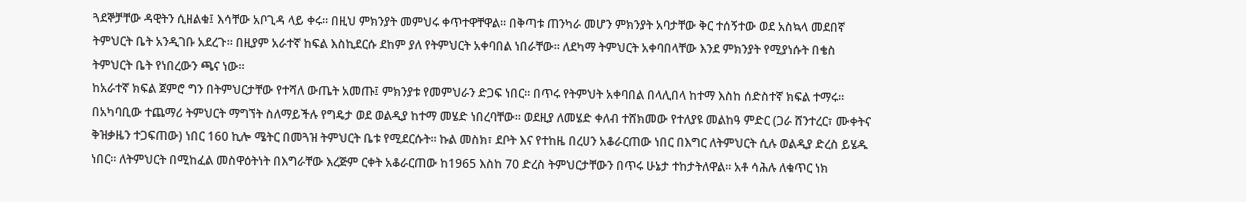ጓደኞቻቸው ዳዊትን ሲዘልቁ፤ እሳቸው አቦጊዳ ላይ ቀሩ። በዚህ ምክንያት መምህሩ ቀጥተዋቸዋል። በቅጣቱ ጠንካራ መሆን ምክንያት አባታቸው ቅር ተሰኝተው ወደ አስኳላ መደበኛ ትምህርት ቤት አንዲገቡ አደረጉ። በዚያም አራተኛ ከፍል እስኪደርሱ ደከም ያለ የትምህርት አቀባበል ነበራቸው። ለደካማ ትምህርት አቀባበላቸው እንደ ምክንያት የሚያነሱት በቄስ ትምህርት ቤት የነበረውን ጫና ነው።
ከአራተኛ ክፍል ጀምሮ ግን በትምህርታቸው የተሻለ ውጤት አመጡ፤ ምክንያቱ የመምህራን ድጋፍ ነበር። በጥሩ የትምህት አቀባበል በላሊበላ ከተማ እስከ ሰድስተኛ ክፍል ተማሩ። በአካባቢው ተጨማሪ ትምህርት ማግኘት ስለማይችሉ የግዴታ ወደ ወልዲያ ከተማ መሄድ ነበረባቸው። ወደዚያ ለመሄድ ቀለብ ተሸክመው የተለያዩ መልከዓ ምድር (ጋራ ሸንተረር፣ ሙቀትና ቅዝቃዜን ተጋፍጠው) ነበር 160 ኪሎ ሜትር በመጓዝ ትምህርት ቤቱ የሚደርሱት። ኩል መስክ፣ ደቦት እና የተከዜ በረሀን አቆራርጠው ነበር በእግር ለትምህርት ሲሉ ወልዲያ ድረስ ይሄዱ ነበር። ለትምህርት በሚከፈል መስዋዕትነት በእግራቸው እረጅም ርቀት አቆራርጠው ከ1965 እስከ 70 ድረስ ትምህርታቸውን በጥሩ ሁኔታ ተከታትለዋል። አቶ ሳሕሉ ለቁጥር ነክ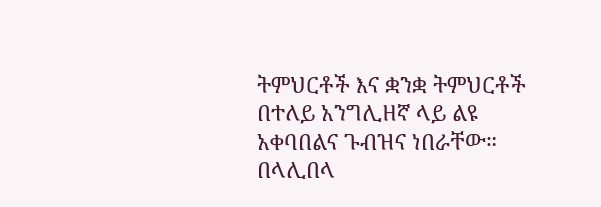ትምህርቶች እና ቋንቋ ትምህርቶች በተለይ አንግሊዘኛ ላይ ልዩ አቀባበልና ጉብዝና ነበራቸው።
በላሊበላ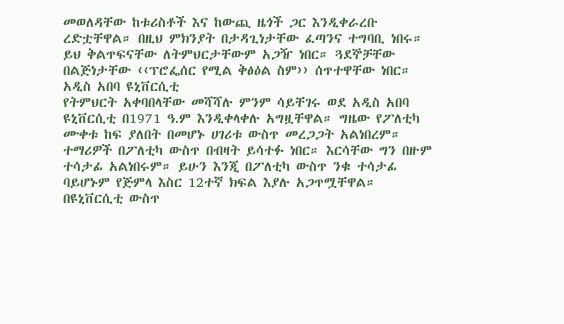መወለዳቸው ከቱሪስቶች እና ከውጪ ዜጎች ጋር እንዲቀራረቡ ረድቷቸዋል። በዚህ ምክንያት በታዳጊነታቸው ፈጣንና ተግባቢ ነበሩ። ይህ ቅልጥፍናቸው ለትምህርታቸውም አጋዥ ነበር። ጓደኞቻቸው በልጅነታቸው ‹‹ፕሮፌሰር የሚል ቅፅዕል ስም›› ሰጥተዋቸው ነበር።
አዲስ አበባ ዩኒቨርሲቲ
የትምህርት አቀባበላቸው መሻሻሉ ምንም ሳይቸገሩ ወደ አዲስ አበባ ዩኒቨርሲቲ በ1971 ዓ.ም እንዲቀላቀሉ አግዟቸዋል። ግዜው የፖለቲካ ሙቀቱ ከፍ ያለበት በመሆኑ ሀገሪቱ ውስጥ መረጋጋት አልነበረም። ተማሪዎች በፖለቲካ ውስጥ በብዛት ይሳተፉ ነበር። እርሳቸው ግን በዙም ተሳታፊ አልነበሩም። ይሁን እንጂ በፖለቲካ ውስጥ ንቁ ተሳታፊ ባይሆኑም የጅምላ እስር 12ተኛ ክፍል እያሉ አጋጥሟቸዋል። በዩኒቨርሲቲ ውስጥ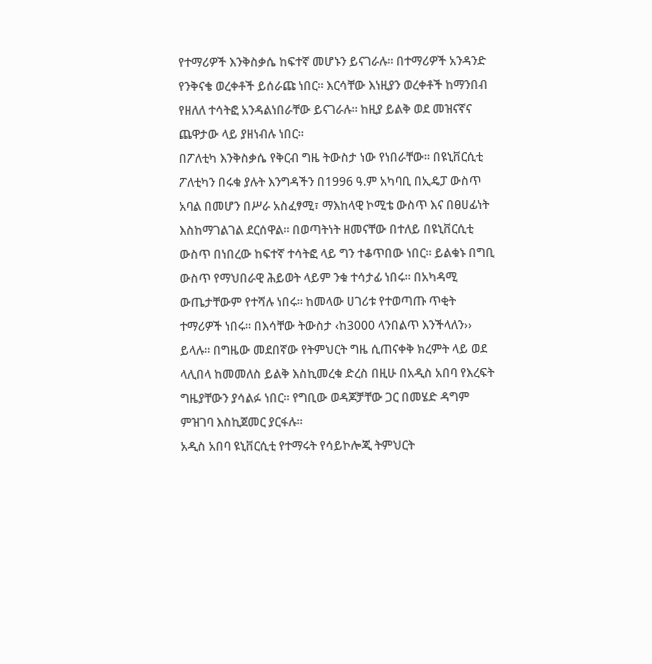የተማሪዎች እንቅስቃሴ ከፍተኛ መሆኑን ይናገራሉ። በተማሪዎች አንዳንድ የንቅናቄ ወረቀቶች ይሰራጩ ነበር። እርሳቸው እነዚያን ወረቀቶች ከማንበብ የዘለለ ተሳትፎ አንዳልነበራቸው ይናገራሉ። ከዚያ ይልቅ ወደ መዝናኛና ጨዋታው ላይ ያዘነብሉ ነበር።
በፖለቲካ እንቅስቃሴ የቅርብ ግዜ ትውስታ ነው የነበራቸው። በዩኒቨርሲቲ ፖለቲካን በሩቁ ያሉት እንግዳችን በ1996 ዓ.ም አካባቢ በኢዴፓ ውስጥ አባል በመሆን በሥራ አስፈፃሚ፣ ማእከላዊ ኮሚቴ ውስጥ እና በፀሀፊነት እስከማገልገል ደርሰዋል። በወጣትነት ዘመናቸው በተለይ በዩኒቨርሲቲ ውስጥ በነበረው ከፍተኛ ተሳትፎ ላይ ግን ተቆጥበው ነበር። ይልቁኑ በግቢ ውስጥ የማህበራዊ ሕይወት ላይም ንቁ ተሳታፊ ነበሩ። በአካዳሚ ውጤታቸውም የተሻሉ ነበሩ። ከመላው ሀገሪቱ የተወጣጡ ጥቂት ተማሪዎች ነበሩ። በእሳቸው ትውስታ ‹ከ3000 ላንበልጥ እንችላለን›› ይላሉ። በግዜው መደበኛው የትምህርት ግዜ ሲጠናቀቅ ክረምት ላይ ወደ ላሊበላ ከመመለስ ይልቅ እስኪመረቁ ድረስ በዚሁ በአዲስ አበባ የእረፍት ግዜያቸውን ያሳልፉ ነበር። የግቢው ወዳጆቻቸው ጋር በመሄድ ዳግም ምዝገባ እስኪጀመር ያርፋሉ።
አዲስ አበባ ዩኒቨርሲቲ የተማሩት የሳይኮሎጂ ትምህርት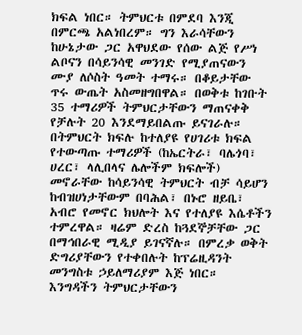ክፍል ነበር። ትምህርቱ በምደባ እንጂ በምርጫ አልነበረም። ግን እራሳቸውን ከሁኔታው ጋር አዋህደው የሰው ልጅ የሥነ ልቦናን በሳይንሳዊ መንገድ የሚያጠናውን ሙያ ለሶስት ዓመት ተማሩ። በቆይታቸው ጥሩ ውጤት አስመዘግበዋል። በወቅቱ ከገቡት 35 ተማሪዎች ትምህርታቸውን ማጠናቀቅ የቻሉት 20 እንደማይበልጡ ይናገራሉ። በትምህርት ክፍሉ ከተለያዩ የሀገሪቱ ክፍል የተውጣጡ ተማሪዎች (ከኤርትራ፣ ባሌጎባ፣ ሀረር፣ ላሊበላና ሌሎችም ክፍሎች) መኖራቸው ከሳይንሳዊ ትምህርት ብቻ ሳይሆን ከብዝሀነታቸውም በባሕል፣ በኑሮ ዘይቤ፣ አብሮ የመኖር ክህሎት እና የተለያዩ እሴቶችን ተምረዋል። ዛሬም ድረስ ከጓደኞቻቸው ጋር በማኅበራዊ ሚዲያ ይገናኛሉ። በምረቃ ወቅት ድግሪያቸውን የተቀበሉት ከፕሬዚዳንት መንግስቱ ኃይለማሪያም እጅ ነበር።
እንግዳችን ትምህርታቸውን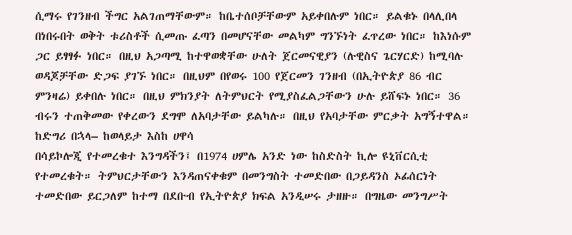ሲማሩ የገንዘብ ችግር አልገጠማቸውም። ከቤተሰቦቻቸውም አይቀበሉም ነበር። ይልቁኑ በላሊበላ በነበሩበት ወቅት ቱሪስቶች ሲመጡ ፈጣን በመሆናቸው መልካም ግንኙነት ፈጥረው ነበር። ከእነሱም ጋር ይፃፃፉ ነበር። በዚህ አጋጣሚ ከተዋወቋቸው ሁለት ጀርመናዊያን (ሉዊስና ጌርሃርድ) ከሚባሉ ወዳጆቻቸው ድጋፍ ያገኙ ነበር። በዚህም በየወሩ 100 የጀርመን ገንዘብ (በኢትዮጵያ 86 ብር ምንዛሬ) ይቀበሉ ነበር። በዚህ ምክንያት ለትምህርት የሚያስፈልጋቸውን ሁሉ ይሸፍኑ ነበር። 36 ብሩን ተጠቅመው የቀረውን ደግሞ ለአባታቸው ይልካሉ። በዚህ የአባታቸው ምርቃት አግኝተዋል።
ከድግሪ በኋላ– ከወላይታ እስከ ሀዋሳ
በሳይኮሎጂ የተመረቁተ እንግዳችን፤ በ1974 ሀምሌ አንድ ነው ከስድስት ኪሎ ዩኒቨርሲቲ የተመረቁት። ትምህርታቸውን እንዳጠናቀቁም በመንግስት ተመድበው በጋይዳንስ ኦፊሰርነት ተመድበው ይርጋለም ከተማ በደቡብ የኢትዮጵያ ክፍል አንዲሠሩ ታዘዙ። በግዜው መንግሥት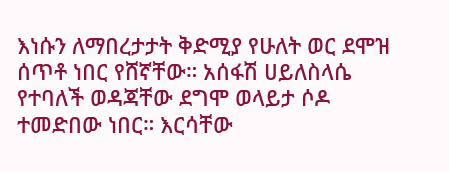እነሱን ለማበረታታት ቅድሚያ የሁለት ወር ደሞዝ ሰጥቶ ነበር የሸኛቸው። አሰፋሽ ሀይለስላሴ የተባለች ወዳጃቸው ደግሞ ወላይታ ሶዶ ተመድበው ነበር። እርሳቸው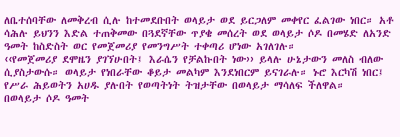ለቤተሰባቸው ለመቅረብ ሲሉ ከተመደቡበት ወላይታ ወደ ይርጋለም መቀየር ፈልገው ነበር። አቶ ሳሕሉ ይህንን እድል ተጠቅመው በጓደኛቸው ጥያቄ መሰረት ወደ ወላይታ ሶዶ በመሄድ ለአንድ ዓመት ከስድስት ወር የመጀመሪያ የመንግሥት ተቀጣሪ ሆነው አገለገሉ።
‹‹የመጀመሪያ ደሞዜን ያገኘሁበት፤ እራሴን የቻልኩበት ነው›› ይላሉ ሁኔታውን መለስ ብለው ሲያስታውሱ። ወላይታ የነበራቸው ቆይታ መልካም እንደነበርም ይናገራሉ። ኑሮ እርካሽ ነበር፤ የሥራ ሕይወትን አሀዱ ያሉበት የወጣትነት ትዝታቸው በወላይታ ማሳለፍ ችለዋል።
በወላይታ ሶዶ ዓመት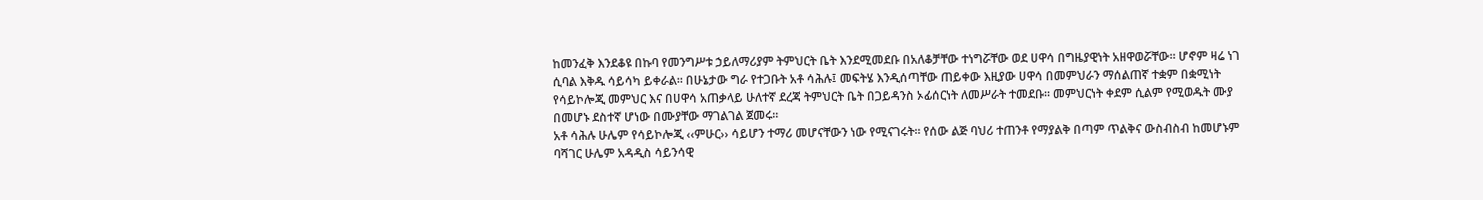ከመንፈቅ እንደቆዩ በኩባ የመንግሥቱ ኃይለማሪያም ትምህርት ቤት እንደሚመደቡ በአለቆቻቸው ተነግሯቸው ወደ ሀዋሳ በግዜያዊነት አዘዋወሯቸው። ሆኖም ዛሬ ነገ ሲባል እቅዱ ሳይሳካ ይቀራል። በሁኔታው ግራ የተጋቡት አቶ ሳሕሉ፤ መፍትሄ እንዲሰጣቸው ጠይቀው እዚያው ሀዋሳ በመምህራን ማሰልጠኛ ተቋም በቋሚነት የሳይኮሎጂ መምህር እና በሀዋሳ አጠቃላይ ሁለተኛ ደረጃ ትምህርት ቤት በጋይዳንስ ኦፊሰርነት ለመሥራት ተመደቡ። መምህርነት ቀደም ሲልም የሚወዱት ሙያ በመሆኑ ደስተኛ ሆነው በሙያቸው ማገልገል ጀመሩ።
አቶ ሳሕሉ ሁሌም የሳይኮሎጂ ‹‹ምሁር›› ሳይሆን ተማሪ መሆናቸውን ነው የሚናገሩት። የሰው ልጅ ባህሪ ተጠንቶ የማያልቅ በጣም ጥልቅና ውስብስብ ከመሆኑም ባሻገር ሁሌም አዳዲስ ሳይንሳዊ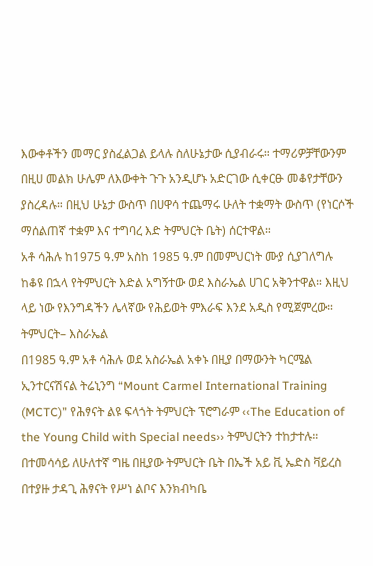እውቀቶችን መማር ያስፈልጋል ይላሉ ስለሁኔታው ሲያብራሩ። ተማሪዎቻቸውንም በዚሀ መልክ ሁሌም ለእውቀት ጉጉ አንዲሆኑ አድርገው ሲቀርፁ መቆየታቸውን ያስረዳሉ። በዚህ ሁኔታ ውስጥ በሀዋሳ ተጨማሩ ሁለት ተቋማት ውስጥ (የነርሶች ማሰልጠኛ ተቋም እና ተግባረ እድ ትምህርት ቤት) ሰርተዋል።
አቶ ሳሕሉ ከ1975 ዓ.ም አስከ 1985 ዓ.ም በመምህርነት ሙያ ሲያገለግሉ ከቆዩ በኋላ የትምህርት እድል አግኝተው ወደ እስራኤል ሀገር አቅንተዋል። እዚህ ላይ ነው የእንግዳችን ሌላኛው የሕይወት ምእራፍ እንደ አዲስ የሚጀምረው።
ትምህርት– እስራኤል
በ1985 ዓ.ም አቶ ሳሕሉ ወደ አስራኤል አቀኑ በዚያ በማውንት ካርሜል ኢንተርናሽናል ትሬኒንግ “Mount Carmel International Training (MCTC)” የሕፃናት ልዩ ፍላጎት ትምህርት ፕሮግራም ‹‹The Education of the Young Child with Special needs›› ትምህርትን ተከታተሉ። በተመሳሳይ ለሁለተኛ ግዜ በዚያው ትምህርት ቤት በኤች አይ ቪ ኤድስ ቫይረስ በተያዙ ታዳጊ ሕፃናት የሥነ ልቦና እንክብካቤ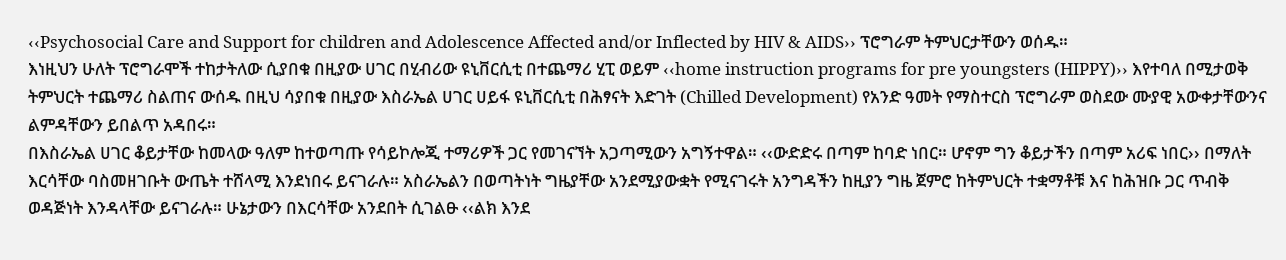‹‹Psychosocial Care and Support for children and Adolescence Affected and/or Inflected by HIV & AIDS›› ፕሮግራም ትምህርታቸውን ወሰዱ።
እነዚህን ሁለት ፕሮግራሞች ተከታትለው ሲያበቁ በዚያው ሀገር በሂብሪው ዩኒቨርሲቲ በተጨማሪ ሂፒ ወይም ‹‹home instruction programs for pre youngsters (HIPPY)›› እየተባለ በሚታወቅ ትምህርት ተጨማሪ ስልጠና ውሰዱ በዚህ ሳያበቁ በዚያው እስራኤል ሀገር ሀይፋ ዩኒቨርሲቲ በሕፃናት እድገት (Chilled Development) የአንድ ዓመት የማስተርስ ፕሮግራም ወስደው ሙያዊ አውቀታቸውንና ልምዳቸውን ይበልጥ አዳበሩ።
በእስራኤል ሀገር ቆይታቸው ከመላው ዓለም ከተወጣጡ የሳይኮሎጂ ተማሪዎች ጋር የመገናኘት አጋጣሚውን አግኝተዋል። ‹‹ውድድሩ በጣም ከባድ ነበር። ሆኖም ግን ቆይታችን በጣም አሪፍ ነበር›› በማለት እርሳቸው ባስመዘገቡት ውጤት ተሸላሚ እንደነበሩ ይናገራሉ። አስራኤልን በወጣትነት ግዜያቸው አንደሚያውቋት የሚናገሩት አንግዳችን ከዚያን ግዜ ጀምሮ ከትምህርት ተቋማቶቹ እና ከሕዝቡ ጋር ጥብቅ ወዳጅነት እንዳላቸው ይናገራሉ። ሁኔታውን በእርሳቸው አንደበት ሲገልፁ ‹‹ልክ እንደ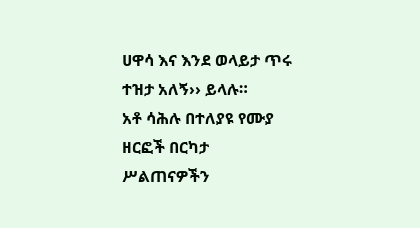ሀዋሳ እና እንደ ወላይታ ጥሩ ተዝታ አለኝ›› ይላሉ።
አቶ ሳሕሉ በተለያዩ የሙያ ዘርፎች በርካታ ሥልጠናዎችን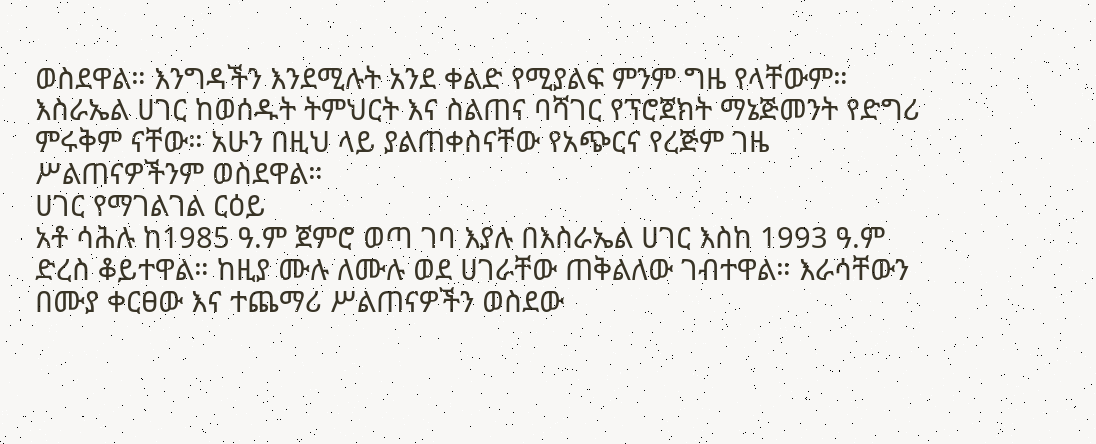ወስደዋል። እንግዳችን እንደሚሉት አንደ ቀልድ የሚያልፍ ምንም ግዜ የላቸውም። እስራኤል ሀገር ከወሰዱት ትምህርት እና ስልጠና ባሻገር የፕሮጀክት ማኔጅመንት የድግሪ ምሩቅም ናቸው። አሁን በዚህ ላይ ያልጠቀስናቸው የአጭርና የረጅም ገዜ ሥልጠናዎችንም ወስደዋል።
ሀገር የማገልገል ርዕይ
አቶ ሳሕሉ ከ1985 ዓ.ም ጀምሮ ወጣ ገባ እያሉ በእስራኤል ሀገር እስከ 1993 ዓ.ም ድረስ ቆይተዋል። ከዚያ ሙሉ ለሙሉ ወደ ሀገራቸው ጠቅልለው ገብተዋል። እራሳቸውን በሙያ ቀርፀው እና ተጨማሪ ሥልጠናዎችን ወስደው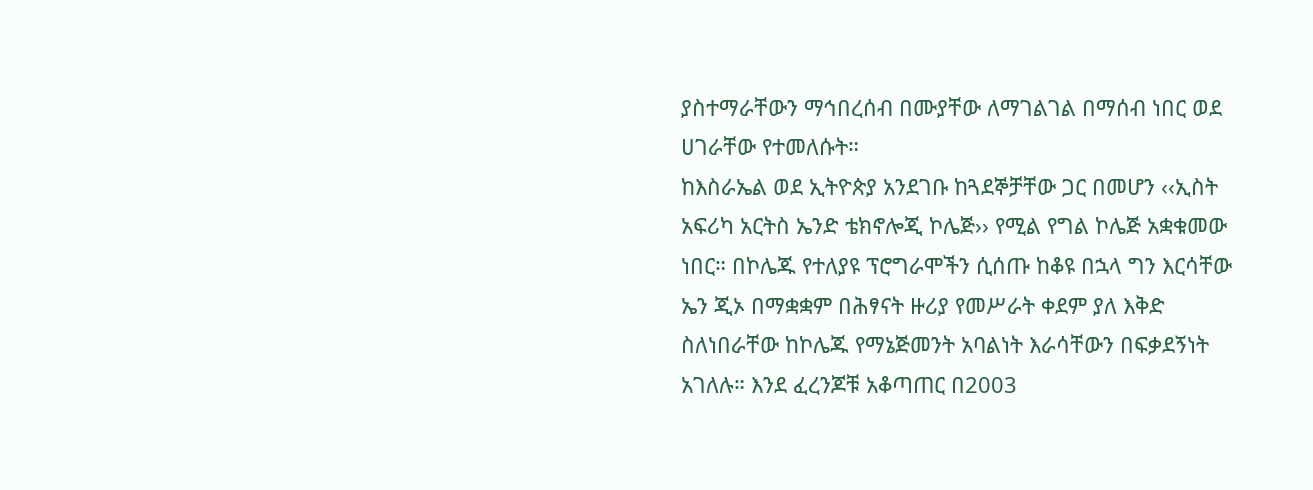ያስተማራቸውን ማኅበረሰብ በሙያቸው ለማገልገል በማሰብ ነበር ወደ ሀገራቸው የተመለሱት።
ከእስራኤል ወደ ኢትዮጵያ አንደገቡ ከጓደኞቻቸው ጋር በመሆን ‹‹ኢስት አፍሪካ አርትስ ኤንድ ቴክኖሎጂ ኮሌጅ›› የሚል የግል ኮሌጅ አቋቁመው ነበር። በኮሌጁ የተለያዩ ፕሮግራሞችን ሲሰጡ ከቆዩ በኋላ ግን እርሳቸው ኤን ጂኦ በማቋቋም በሕፃናት ዙሪያ የመሥራት ቀደም ያለ እቅድ ስለነበራቸው ከኮሌጁ የማኔጅመንት አባልነት እራሳቸውን በፍቃደኝነት አገለሉ። እንደ ፈረንጆቹ አቆጣጠር በ2003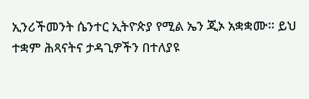ኢንሪችመንት ሴንተር ኢትዮጵያ የሚል ኤን ጂኦ አቋቋሙ። ይህ ተቋም ሕጻናትና ታዳጊዎችን በተለያዩ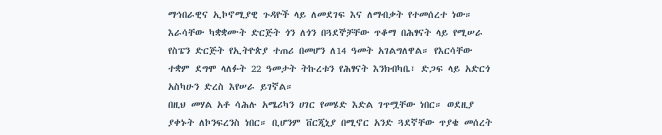ማኅበራዊና ኢኮኖሚያዊ ጉዳዮች ላይ ለመደገፍ እና ለማብቃት የተመሰረተ ነው። እራሳቸው ካቋቋሙት ድርጅት ጎን ለጎን በጓደኞቻቸው ጥቆማ በሕፃናት ላይ የሚሠራ የስፔን ድርጅት የኢትዮጵያ ተጠሪ በመሆን ለ14 ዓመት አገልግለዋል። የእርሳቸው ተቋም ደግሞ ላለፉት 22 ዓመታት ትኩረቱን የሕፃናት እንክብካቤ፣ ድጋፍ ላይ አድርጎ አስካሁን ድረስ እየሠራ ይገኛል።
በዚህ መሃል አቶ ሳሕሉ አሜሪካን ሀገር የመሄድ እድል ገጥሟቸው ነበር። ወደዚያ ያቀኑት ለኮንፍረንስ ነበር። ቢሆንም ቨርጂኒያ በሚኖር አንድ ጓደኛቸው ጥያቄ መሰረት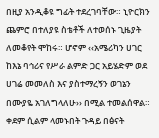በዚያ አንዲቆዩ ግፊት ተደረገባቸው። ኒዮርክን ጨምሮ በተለያዩ ስቴቶች ለተወሰኑ ጊዜያት ለመቆየት ሞከሩ። ሆኖም ‹‹አሜሪካን ሀገር ከእኔ ባኅሪና የሥራ ልምድ ጋር አይሄድም ወደ ሀገሬ መመለስ እና ያስተማረኝን ወገኔን በሙያዬ አገለግላለሁ›› በሚል ተመልሰዋል። ቀደም ሲልም ላመኑበት ጉዳይ በፅናት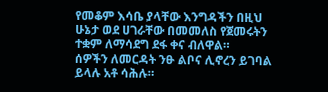የመቆም እሳቤ ያላቸው እንግዳችን በዚህ ሁኔታ ወደ ሀገራቸው በመመለስ የጀመሩትን ተቋም ለማሳደግ ደፋ ቀና ብለዋል።
ሰዎችን ለመርዳት ንፁ ልቦና ሊኖረን ይገባል ይላሉ አቶ ሳሕሉ።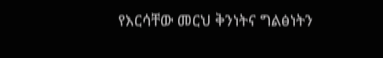የእርሳቸው መርህ ቅንነትና ግልፅነትን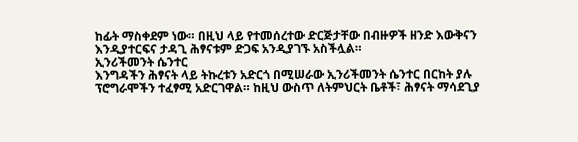ከፊት ማስቀደም ነው። በዚህ ላይ የተመሰረተው ድርጅታቸው በብዙዎች ዘንድ እውቅናን እንዲያተርፍና ታዳጊ ሕፃናቱም ድጋፍ አንዲያገኙ አስችሏል።
ኢንሪችመንት ሴንተር
እንግዳችን ሕፃናት ላይ ትኩረቱን አድርጎ በሚሠራው ኢንሪችመንት ሴንተር በርከት ያሉ ፕሮግራሞችን ተፈፃሚ አድርገዋል። ከዚህ ውስጥ ለትምህርት ቤቶች፣ ሕፃናት ማሳደጊያ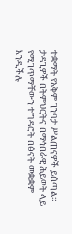ተቋማት የአቅም ገንባታ ሥልጠናዎች ይሰጣል። ታዳጊዎች በትምህርትና በማኅበራዊ ሕይወት ላይ የሚገጥማቸውን ተግዳሮት በፅናት መቋቋም እንዲችሉ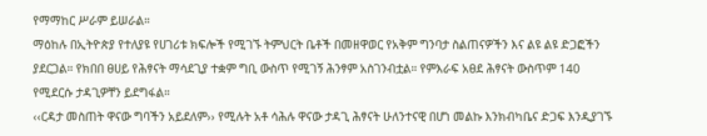የማማከር ሥራም ይሠራል።
ማዕከሉ በኢትዮጵያ የተለያዩ የሀገሪቱ ክፍሎች የሚገኙ ትምህርት ቤቶች በመዘዋወር የአቅም ግንባታ ስልጠናዎችን እና ልዩ ልዩ ድጋፎችን ያደርጋል። የክበበ ፀሀይ የሕፃናት ማሳደጊያ ተቋም ግቢ ውስጥ የሚገኝ ሕንፃም አስገንብቷል። የምእራፍ አፀደ ሕፃናት ውስጥም 140 የሚደርሱ ታዳጊዎቸን ይደግፋል።
‹‹ርዳታ መስጠት ዋናው ግባችን አይደለም›› የሚሉት አቶ ሳሕሉ ዋናው ታዳጊ ሕፃናት ሁለንተናዊ በሆነ መልኩ እንክብካቤና ድጋፍ እንዲያገኙ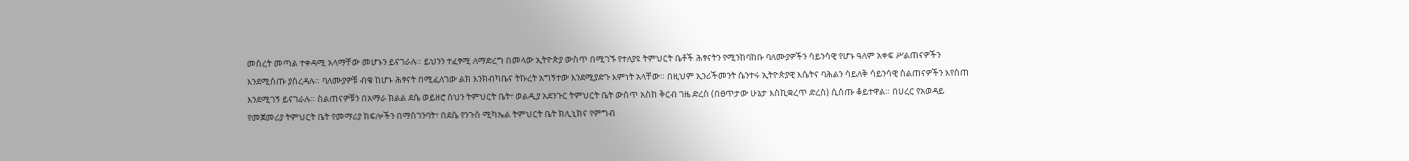መሰረት መጣል ተቀዳሚ አላማቸው መሆኑን ይናገራሉ። ይህንን ተፈፃሚ ለማድረግ በመላው ኢትዮጵያ ውስጥ በሚገኙ የተለያዩ ትምህርት ቤቶች ሕፃናትን የሚንከባከቡ ባለሙያዎችን ሳይንሳዊ የሆኑ ዓለም አቀፍ ሥልጠናዎችን እንደሚሰጡ ያስረዳሉ። ባለሙያዎቹ ብቁ ከሆኑ ሕፃናት በሚፈለገው ልክ እንክብካቤና ትኩረት አግኝተው እንደሚያድጉ እምነት አላቸው። በዚህም ኢንሪችመንት ሴንተሩ ኢትዮጵያዊ እሴትና ባሕልን ሳይለቅ ሳይንሳዊ ስልጠናዎችን እየሰጠ እንደሚገኝ ይናገራሉ። ስልጠናዎቹን በአማራ ክልል ደሴ ወይዘሮ ስህን ትምህርት ቤት፣ ወልዲያ አደንጉር ትምህርት ቤት ውስጥ አስከ ቅርብ ገዜ ድረስ (በፀጥታው ሁኔታ እስኪቋረጥ ድረስ) ሲሰጡ ቆይተዋል። በሀረር የአወዳይ የመጀመሪያ ትምህርት ቤት የመማሪያ ክፍሎችን በማስገንባት፣ በደሴ የንጉስ ሚካኤል ትምህርት ቤት ክሊኒክና የምግብ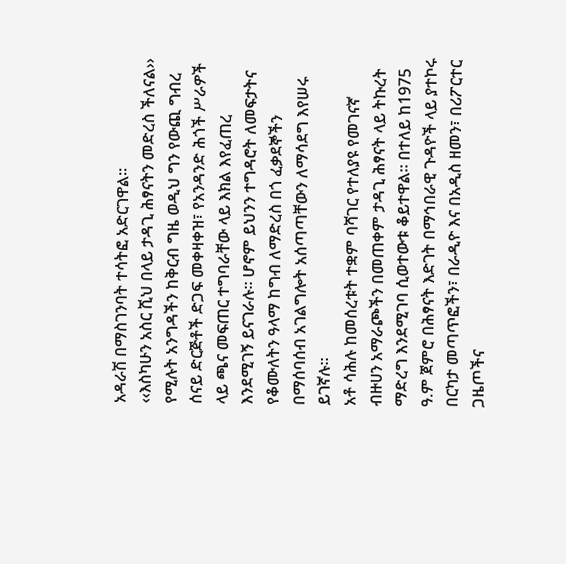አዳራሽ በማስገንባት ተሳትፎ አድርገዋል።
‹‹እስካሁን አስር ሺህ በላይ ታዳጊ ሕፃናትን መድረስ ችለናል›› የሚሉት አንግዳችን ከቅርብ ግዜ ወዲህ ግን የውጪ ግብረ ሰናይ ድርጅቶች ድጋፍ መቀዛቀዝ፣ የአንዳንድ ሕጎች ሥራዎች ላይ ጫና መፍጠር ተግባራቸው ላይ እክል እየፈጠረ እንደሚገኝ ይናገራሉ። ሆኖም ይህንን ተግዳሮት ለመፍታትና የቆሙለትን ዓላማ ከግብ ለማድረስ በጎ ፈቃደኞችን በማሰባሰብ አገልግሎት አሰጣጣቸውን ለማሳደግ እየሠሩ ይገኛሉ።
አቶ ሳሕሉ ከመሰረቱት ተቋም ባሻገር የተለያዩ የመገናኛ ብዙሀን አማራጮችን በመጠቀም ታዳጊ ሕፃናት ላይ ትኩረት ማድረግ እንደሚገባ ሲወተውቱ ቆይተዋል። በተለይ ከ1975 ዓ.ም ጀምሮ በሕፃናት እድገት በማኅበራዊ ጉዳዮች ላይ ያተኮሩ በርካታ መጣጥፎችን፣ በራዲዮ እና በአዲስ ዘመን፣ በሪፖርተር ጋዜጦችና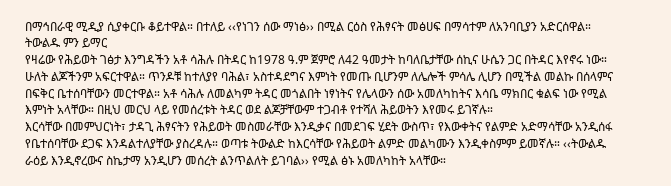በማኅበራዊ ሚዲያ ሲያቀርቡ ቆይተዋል። በተለይ ‹‹የነገን ሰው ማነፅ›› በሚል ርዕስ የሕፃናት መፅሀፍ በማሳተም ለአንባቢያን አድርሰዋል።
ትውልዱ ምን ይማር
የዛሬው የሕይወት ገፅታ እንግዳችን አቶ ሳሕሉ በትዳር ከ1978 ዓ.ም ጀምሮ ለ42 ዓመታት ከባለቤታቸው ሰኪና ሁሴን ጋር በትዳር እየኖሩ ነው። ሁለት ልጆችንም አፍርተዋል። ጥንዶቹ ከተለያየ ባሕል፣ አስተዳደግና እምነት የመጡ ቢሆንም ለሌሎች ምሳሌ ሊሆን በሚችል መልኩ በሰላምና በፍቅር ቤተሰባቸውን መርተዋል። አቶ ሳሕሉ ለመልካም ትዳር መጎልበት ነፃነትና የሌላውን ሰው አመለካከትና እሳቤ ማክበር ቁልፍ ነው የሚል እምነት አላቸው። በዚህ መርህ ላይ የመሰረቱት ትዳር ወደ ልጆቻቸውም ተጋብቶ የተሻለ ሕይወትን እየመሩ ይገኛሉ።
እርሳቸው በመምህርነት፣ ታዳጊ ሕፃናትን የሕይወት መስመራቸው እንዲቃና በመደገፍ ሂደት ውስጥ፣ የእውቀትና የልምድ አድማሳቸው አንዲሰፋ የቤተሰባቸው ደጋፍ እንዳልተለያቸው ያስረዳሉ። ወጣቱ ትውልድ ከእርሳቸው የሕይወት ልምድ መልካሙን እንዲቀስምም ይመኛሉ። ‹‹ትውልዱ ራዕይ እንዲኖረውና ስኬታማ አንዲሆን መሰረት ልንጥልለት ይገባል›› የሚል ፅኑ አመለካከት አላቸው።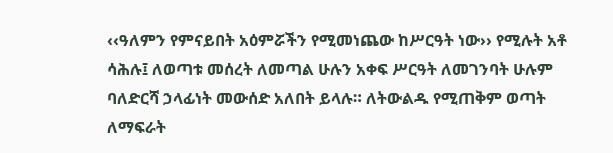‹‹ዓለምን የምናይበት አዕምሯችን የሚመነጨው ከሥርዓት ነው›› የሚሉት አቶ ሳሕሉ፤ ለወጣቱ መሰረት ለመጣል ሁሉን አቀፍ ሥርዓት ለመገንባት ሁሉም ባለድርሻ ኃላፊነት መውሰድ አለበት ይላሉ። ለትውልዱ የሚጠቅም ወጣት ለማፍራት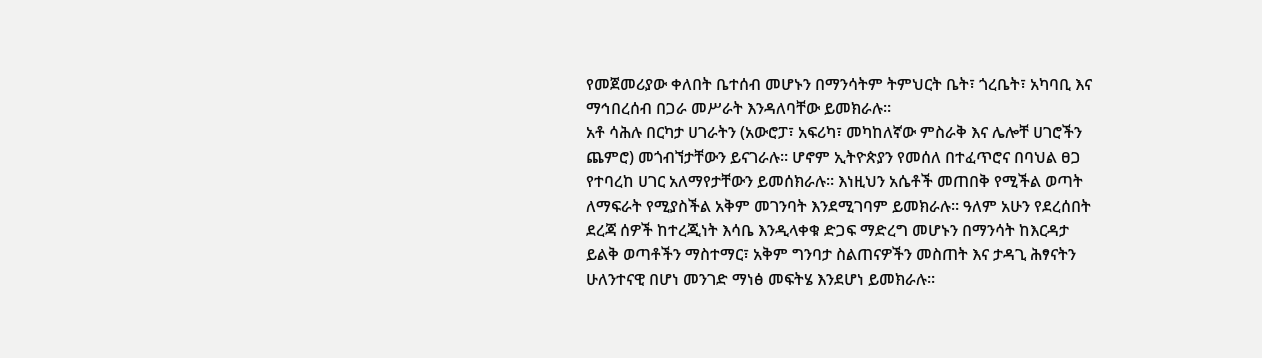የመጀመሪያው ቀለበት ቤተሰብ መሆኑን በማንሳትም ትምህርት ቤት፣ ጎረቤት፣ አካባቢ እና ማኅበረሰብ በጋራ መሥራት እንዳለባቸው ይመክራሉ።
አቶ ሳሕሉ በርካታ ሀገራትን (አውሮፓ፣ አፍሪካ፣ መካከለኛው ምስራቅ እና ሌሎቸ ሀገሮችን ጨምሮ) መጎብኘታቸውን ይናገራሉ። ሆኖም ኢትዮጵያን የመሰለ በተፈጥሮና በባህል ፀጋ የተባረከ ሀገር አለማየታቸውን ይመሰክራሉ። እነዚህን አሴቶች መጠበቅ የሚችል ወጣት ለማፍራት የሚያስችል አቅም መገንባት እንደሚገባም ይመክራሉ። ዓለም አሁን የደረሰበት ደረጃ ሰዎች ከተረጂነት እሳቤ እንዲላቀቁ ድጋፍ ማድረግ መሆኑን በማንሳት ከእርዳታ ይልቅ ወጣቶችን ማስተማር፣ አቅም ግንባታ ስልጠናዎችን መስጠት እና ታዳጊ ሕፃናትን ሁለንተናዊ በሆነ መንገድ ማነፅ መፍትሄ እንደሆነ ይመክራሉ።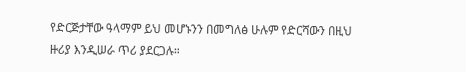የድርጅታቸው ዓላማም ይህ መሆኑንን በመግለፅ ሁሉም የድርሻውን በዚህ ዙሪያ እንዲሠራ ጥሪ ያደርጋሉ።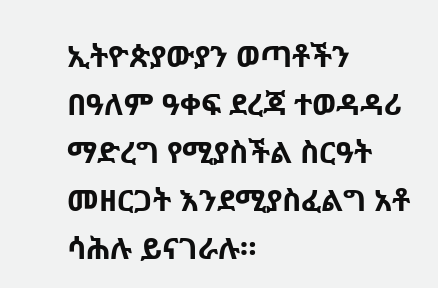ኢትዮጵያውያን ወጣቶችን በዓለም ዓቀፍ ደረጃ ተወዳዳሪ ማድረግ የሚያስችል ስርዓት መዘርጋት እንደሚያስፈልግ አቶ ሳሕሉ ይናገራሉ።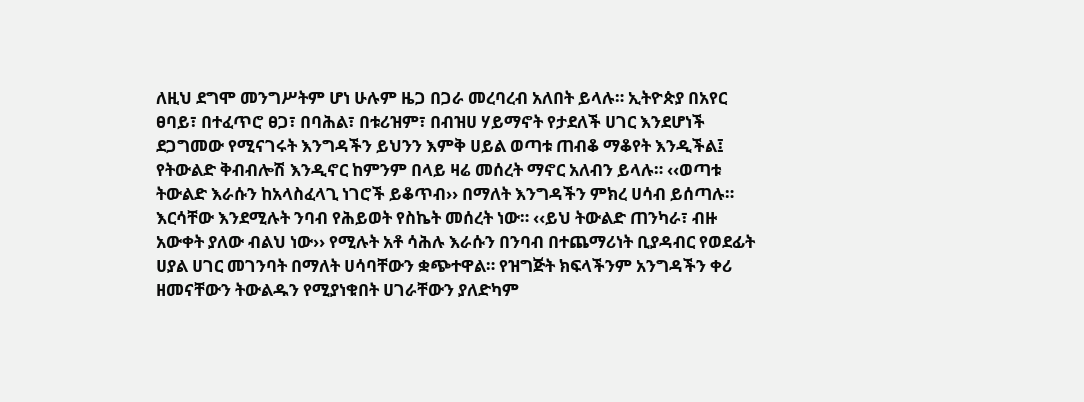ለዚህ ደግሞ መንግሥትም ሆነ ሁሉም ዜጋ በጋራ መረባረብ አለበት ይላሉ። ኢትዮጵያ በአየር ፀባይ፣ በተፈጥሮ ፀጋ፣ በባሕል፣ በቱሪዝም፣ በብዝሀ ሃይማኖት የታደለች ሀገር እንደሆነች ደጋግመው የሚናገሩት እንግዳችን ይህንን እምቅ ሀይል ወጣቱ ጠብቆ ማቆየት እንዲችል፤ የትውልድ ቅብብሎሽ እንዲኖር ከምንም በላይ ዛሬ መሰረት ማኖር አለብን ይላሉ። ‹‹ወጣቱ ትውልድ እራሱን ከአላስፈላጊ ነገሮች ይቆጥብ›› በማለት እንግዳችን ምክረ ሀሳብ ይሰጣሉ። እርሳቸው እንደሚሉት ንባብ የሕይወት የስኬት መሰረት ነው። ‹‹ይህ ትውልድ ጠንካራ፣ ብዙ አውቀት ያለው ብልህ ነው›› የሚሉት አቶ ሳሕሉ እራሱን በንባብ በተጨማሪነት ቢያዳብር የወደፊት ሀያል ሀገር መገንባት በማለት ሀሳባቸውን ቋጭተዋል። የዝግጅት ክፍላችንም አንግዳችን ቀሪ ዘመናቸውን ትውልዱን የሚያነቁበት ሀገራቸውን ያለድካም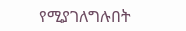የሚያገለግሉበት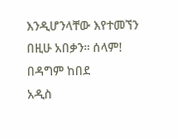እንዲሆንላቸው እየተመኘን በዚሁ አበቃን። ሰላም!
በዳግም ከበደ
አዲስ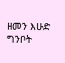ዘመን እሁድ ግንቦት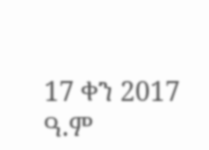17 ቀን 2017 ዓ.ም